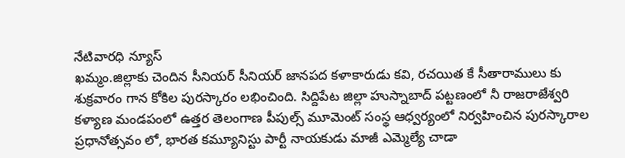నేటివారధి న్యూస్
ఖమ్మం.జిల్లాకు చెందిన సీనియర్ సీనియర్ జానపద కళాకారుడు కవి, రచయిత కే సీతారాములు కు శుక్రవారం గాన కోకిల పురస్కారం లభించింది. సిద్దిపేట జిల్లా హుస్నాబాద్ పట్టణంలో నీ రాజరాజేశ్వరి కళ్యాణ మండపంలో ఉత్తర తెలంగాణ పీపుల్స్ మూమెంట్ సంస్థ ఆధ్వర్యంలో నిర్వహించిన పురస్కారాల ప్రధానోత్సవం లో, భారత కమ్యూనిస్టు పార్టీ నాయకుడు మాజీ ఎమ్మెల్యే చాడా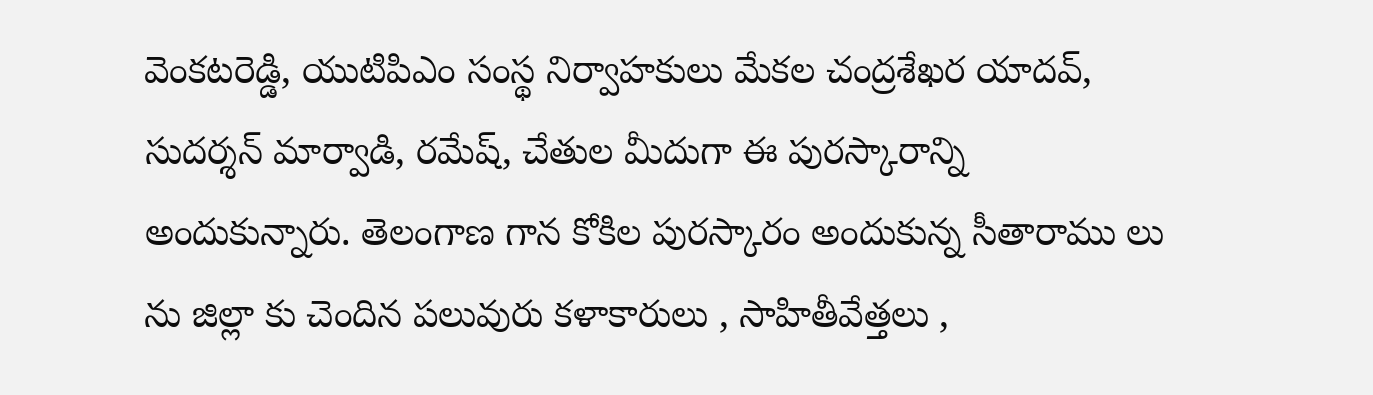వెంకటరెడ్డి, యుటిపిఎం సంస్థ నిర్వాహకులు మేకల చంద్రశేఖర యాదవ్, సుదర్శన్ మార్వాడి, రమేష్, చేతుల మీదుగా ఈ పురస్కారాన్ని అందుకున్నారు. తెలంగాణ గాన కోకిల పురస్కారం అందుకున్న సీతారాము లు ను జిల్లా కు చెందిన పలువురు కళాకారులు , సాహితీవేత్తలు ,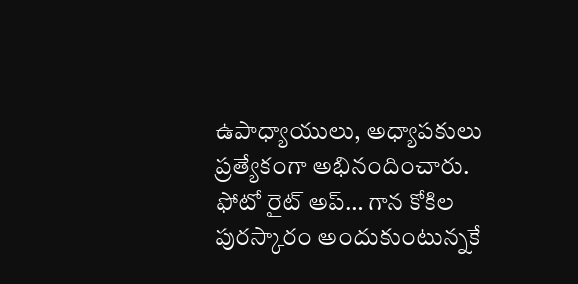ఉపాధ్యాయులు, అధ్యాపకులు ప్రత్యేకంగా అభినందించారు.
ఫోటో రైట్ అప్… గాన కోకిల పురస్కారం అందుకుంటున్నకే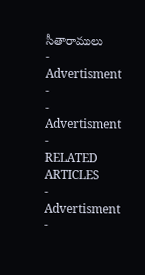సీతారాములు
- Advertisment -
- Advertisment -
RELATED ARTICLES
- Advertisment -